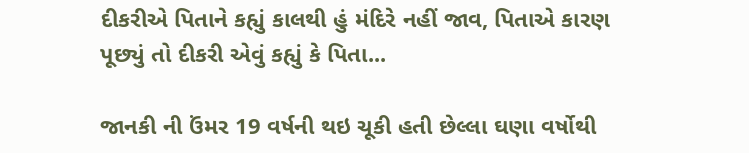દીકરીએ પિતાને કહ્યું કાલથી હું મંદિરે નહીં જાવ, પિતાએ કારણ પૂછ્યું તો દીકરી એવું કહ્યું કે પિતા...

જાનકી ની ઉંમર 19 વર્ષની થઇ ચૂકી હતી છેલ્લા ઘણા વર્ષોથી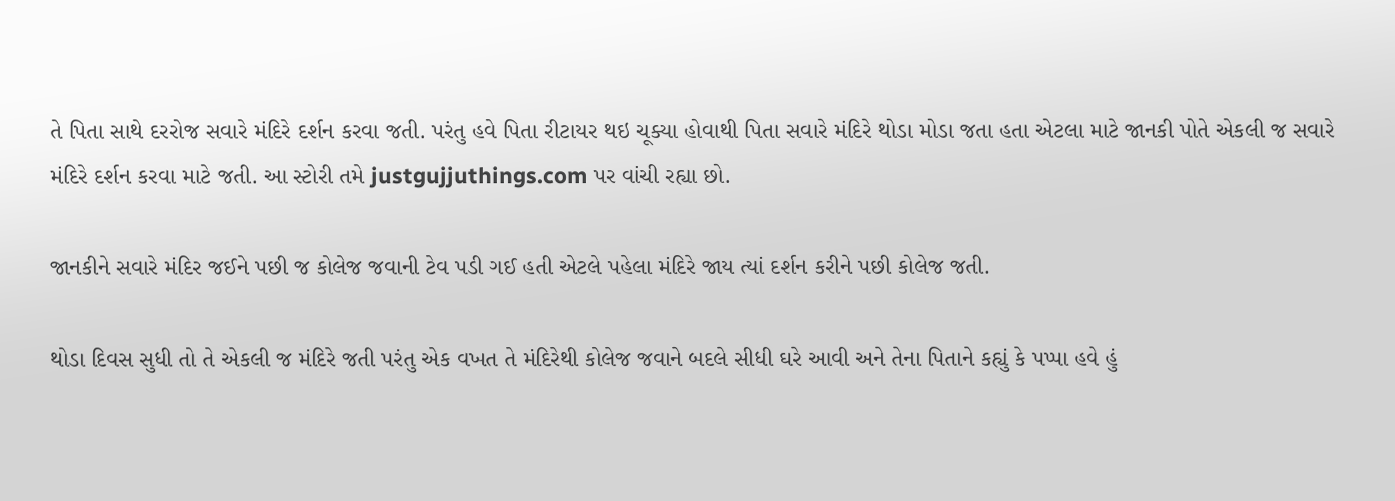તે પિતા સાથે દરરોજ સવારે મંદિરે દર્શન કરવા જતી. પરંતુ હવે પિતા રીટાયર થઇ ચૂક્યા હોવાથી પિતા સવારે મંદિરે થોડા મોડા જતા હતા એટલા માટે જાનકી પોતે એકલી જ સવારે મંદિરે દર્શન કરવા માટે જતી. આ સ્ટોરી તમે justgujjuthings.com પર વાંચી રહ્યા છો.

જાનકીને સવારે મંદિર જઈને પછી જ કોલેજ જવાની ટેવ પડી ગઈ હતી એટલે પહેલા મંદિરે જાય ત્યાં દર્શન કરીને પછી કોલેજ જતી.

થોડા દિવસ સુધી તો તે એકલી જ મંદિરે જતી પરંતુ એક વખત તે મંદિરેથી કોલેજ જવાને બદલે સીધી ઘરે આવી અને તેના પિતાને કહ્યું કે પપ્પા હવે હું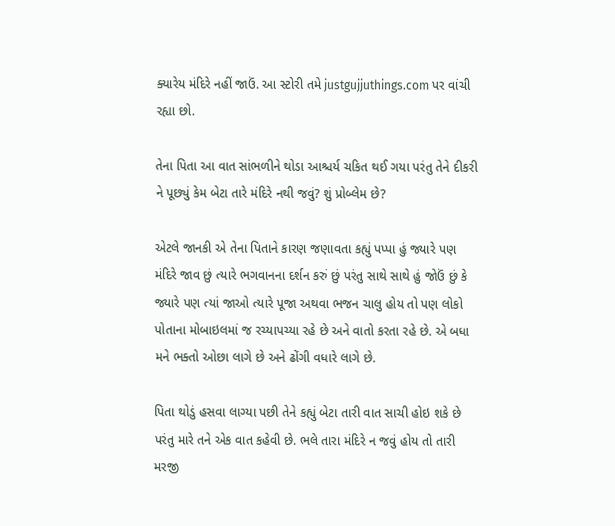ક્યારેય મંદિરે નહીં જાઉં. આ સ્ટોરી તમે justgujjuthings.com પર વાંચી રહ્યા છો.

તેના પિતા આ વાત સાંભળીને થોડા આશ્ચર્ય ચકિત થઈ ગયા પરંતુ તેને દીકરી ને પૂછ્યું કેમ બેટા તારે મંદિરે નથી જવું? શું પ્રોબ્લેમ છે?

એટલે જાનકી એ તેના પિતાને કારણ જણાવતા કહ્યું પપ્પા હું જ્યારે પણ મંદિરે જાવ છું ત્યારે ભગવાનના દર્શન કરું છું પરંતુ સાથે સાથે હું જોઉં છું કે જ્યારે પણ ત્યાં જાઓ ત્યારે પૂજા અથવા ભજન ચાલુ હોય તો પણ લોકો પોતાના મોબાઇલમાં જ રચ્યાપચ્યા રહે છે અને વાતો કરતા રહે છે. એ બધા મને ભક્તો ઓછા લાગે છે અને ઢોંગી વધારે લાગે છે.

પિતા થોડું હસવા લાગ્યા પછી તેને કહ્યું બેટા તારી વાત સાચી હોઇ શકે છે પરંતુ મારે તને એક વાત કહેવી છે. ભલે તારા મંદિરે ન જવું હોય તો તારી મરજી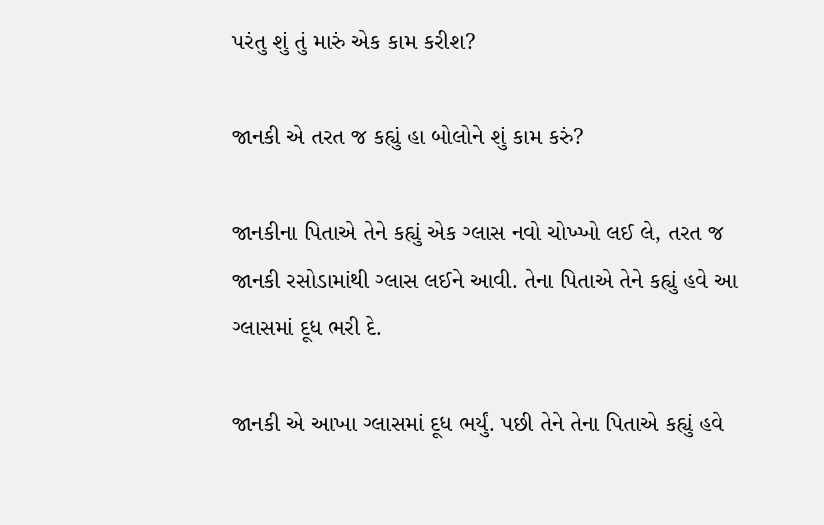પરંતુ શું તું મારું એક કામ કરીશ?

જાનકી એ તરત જ કહ્યું હા બોલોને શું કામ કરું?

જાનકીના પિતાએ તેને કહ્યું એક ગ્લાસ નવો ચોખ્ખો લઈ લે, તરત જ જાનકી રસોડામાંથી ગ્લાસ લઈને આવી. તેના પિતાએ તેને કહ્યું હવે આ ગ્લાસમાં દૂધ ભરી દે.

જાનકી એ આખા ગ્લાસમાં દૂધ ભર્યું. પછી તેને તેના પિતાએ કહ્યું હવે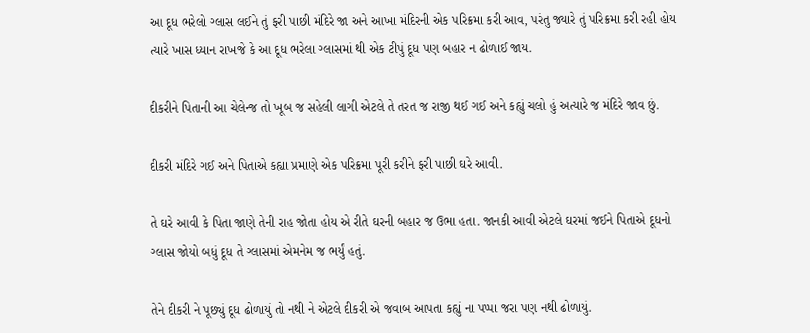આ દૂધ ભરેલો ગ્લાસ લઈને તું ફરી પાછી મંદિરે જા અને આખા મંદિરની એક પરિક્રમા કરી આવ, પરંતુ જ્યારે તું પરિક્રમા કરી રહી હોય ત્યારે ખાસ ધ્યાન રાખજે કે આ દૂધ ભરેલા ગ્લાસમાં થી એક ટીપું દૂધ પણ બહાર ન ઢોળાઈ જાય.

દીકરીને પિતાની આ ચેલેન્જ તો ખૂબ જ સહેલી લાગી એટલે તે તરત જ રાજી થઈ ગઈ અને કહ્યું ચલો હું અત્યારે જ મંદિરે જાવ છું.

દીકરી મંદિરે ગઈ અને પિતાએ કહ્યા પ્રમાણે એક પરિક્રમા પૂરી કરીને ફરી પાછી ઘરે આવી.

તે ઘરે આવી કે પિતા જાણે તેની રાહ જોતા હોય એ રીતે ઘરની બહાર જ ઉભા હતા. જાનકી આવી એટલે ઘરમાં જઈને પિતાએ દૂધનો ગ્લાસ જોયો બધું દૂધ તે ગ્લાસમાં એમનેમ જ ભર્યું હતું.

તેને દીકરી ને પૂછ્યું દૂધ ઢોળાયું તો નથી ને એટલે દીકરી એ જવાબ આપતા કહ્યું ના પપ્પા જરા પણ નથી ઢોળાયું.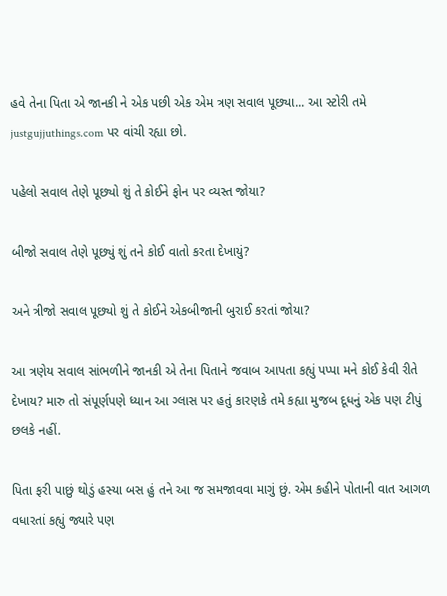હવે તેના પિતા એ જાનકી ને એક પછી એક એમ ત્રણ સવાલ પૂછ્યા... આ સ્ટોરી તમે justgujjuthings.com પર વાંચી રહ્યા છો.

પહેલો સવાલ તેણે પૂછ્યો શું તે કોઈને ફોન પર વ્યસ્ત જોયા?

બીજો સવાલ તેણે પૂછ્યું શું તને કોઈ વાતો કરતા દેખાયું?

અને ત્રીજો સવાલ પૂછ્યો શું તે કોઈને એકબીજાની બુરાઈ કરતાં જોયા?

આ ત્રણેય સવાલ સાંભળીને જાનકી એ તેના પિતાને જવાબ આપતા કહ્યું પપ્પા મને કોઈ કેવી રીતે દેખાય? મારુ તો સંપૂર્ણપણે ધ્યાન આ ગ્લાસ પર હતું કારણકે તમે કહ્યા મુજબ દૂધનું એક પણ ટીપું છલકે નહીં.

પિતા ફરી પાછું થોડું હસ્યા બસ હું તને આ જ સમજાવવા માગું છું. એમ કહીને પોતાની વાત આગળ વધારતાં કહ્યું જ્યારે પણ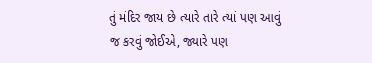તું મંદિર જાય છે ત્યારે તારે ત્યાં પણ આવું જ કરવું જોઈએ, જ્યારે પણ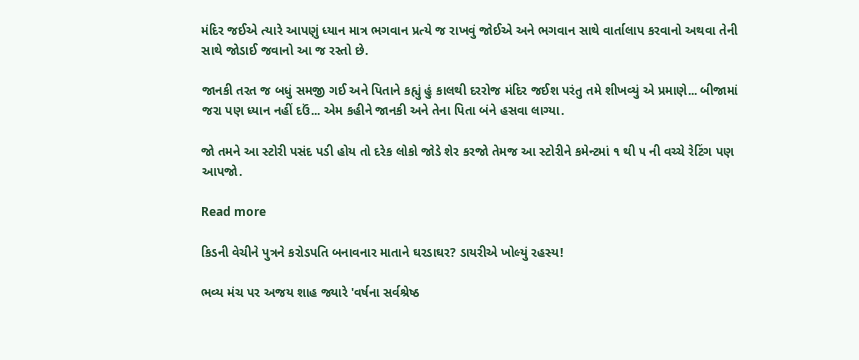મંદિર જઈએ ત્યારે આપણું ધ્યાન માત્ર ભગવાન પ્રત્યે જ રાખવું જોઈએ અને ભગવાન સાથે વાર્તાલાપ કરવાનો અથવા તેની સાથે જોડાઈ જવાનો આ જ રસ્તો છે.

જાનકી તરત જ બધું સમજી ગઈ અને પિતાને કહ્યું હું કાલથી દરરોજ મંદિર જઈશ પરંતુ તમે શીખવ્યું એ પ્રમાણે... બીજામાં જરા પણ ધ્યાન નહીં દઉં... એમ કહીને જાનકી અને તેના પિતા બંને હસવા લાગ્યા.

જો તમને આ સ્ટોરી પસંદ પડી હોય તો દરેક લોકો જોડે શેર કરજો તેમજ આ સ્ટોરીને કમેન્ટમાં ૧ થી ૫ ની વચ્ચે રેટિંગ પણ આપજો.

Read more

કિડની વેચીને પુત્રને કરોડપતિ બનાવનાર માતાને ઘરડાઘર? ડાયરીએ ખોલ્યું રહસ્ય!

ભવ્ય મંચ પર અજય શાહ જ્યારે 'વર્ષના સર્વશ્રેષ્ઠ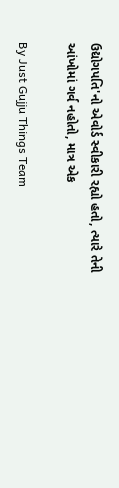ઉદ્યોગપતિ'નો એવોર્ડ સ્વીકારી રહ્યો હતો, ત્યારે તેની આંખોમાં ગર્વ નહોતો, માત્ર એક

By Just Gujju Things Team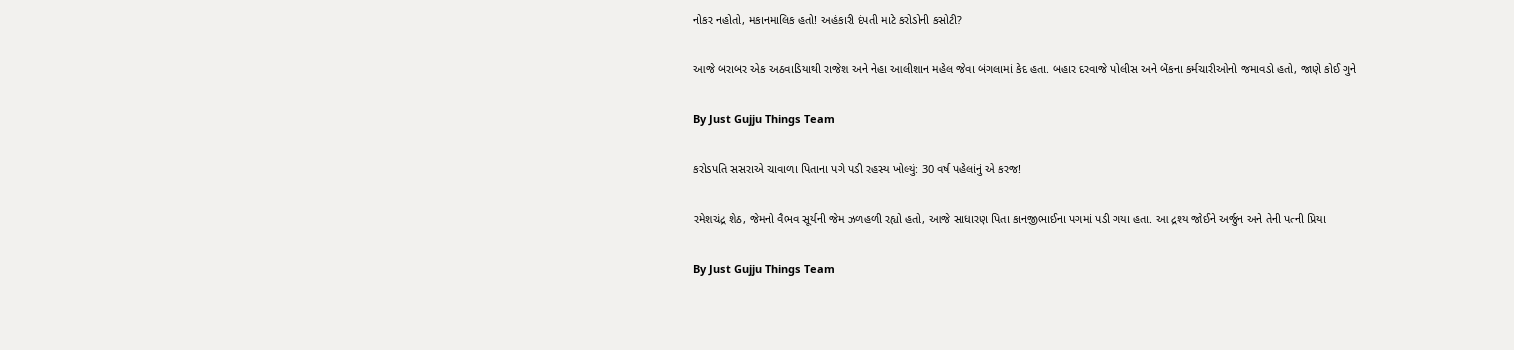નોકર નહોતો, મકાનમાલિક હતો! અહંકારી દંપતી માટે કરોડોની કસોટી?

આજે બરાબર એક અઠવાડિયાથી રાજેશ અને નેહા આલીશાન મહેલ જેવા બંગલામાં કેદ હતા. બહાર દરવાજે પોલીસ અને બેંકના કર્મચારીઓનો જમાવડો હતો, જાણે કોઈ ગુને

By Just Gujju Things Team

કરોડપતિ સસરાએ ચાવાળા પિતાના પગે પડી રહસ્ય ખોલ્યું: 30 વર્ષ પહેલાંનું એ કરજ!

રમેશચંદ્ર શેઠ, જેમનો વૈભવ સૂર્યની જેમ ઝળહળી રહ્યો હતો, આજે સાધારણ પિતા કાનજીભાઈના પગમાં પડી ગયા હતા. આ દ્રશ્ય જોઈને અર્જુન અને તેની પત્ની પ્રિયા

By Just Gujju Things Team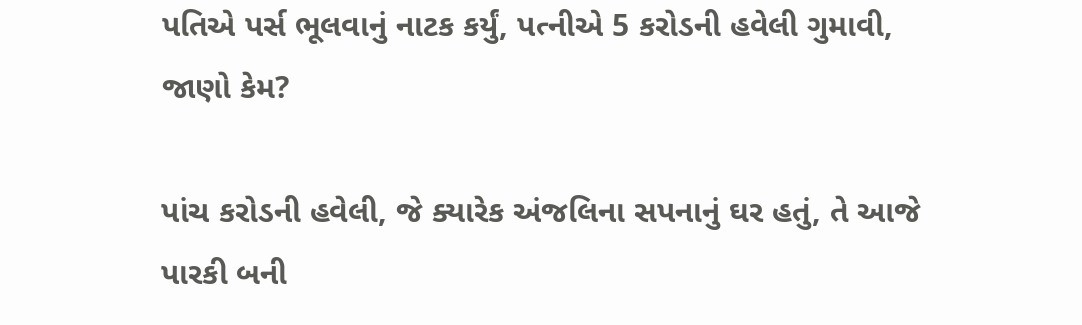પતિએ પર્સ ભૂલવાનું નાટક કર્યું, પત્નીએ 5 કરોડની હવેલી ગુમાવી, જાણો કેમ?

પાંચ કરોડની હવેલી, જે ક્યારેક અંજલિના સપનાનું ઘર હતું, તે આજે પારકી બની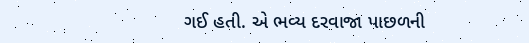ગઈ હતી. એ ભવ્ય દરવાજા પાછળની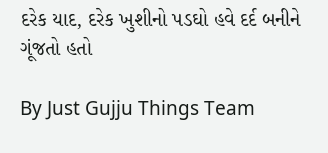દરેક યાદ, દરેક ખુશીનો પડઘો હવે દર્દ બનીને ગૂંજતો હતો

By Just Gujju Things Team